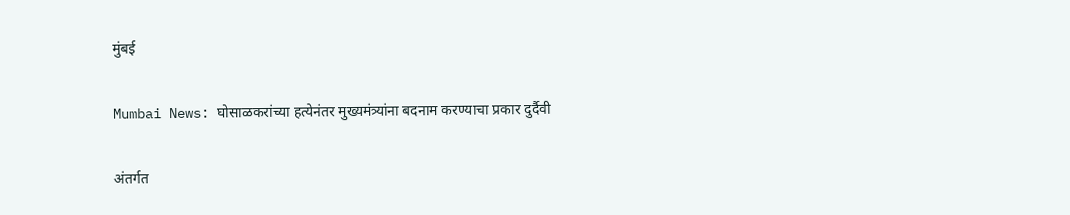मुंबई

Mumbai News: घोसाळकरांच्या हत्येनंतर मुख्यमंत्र्यांना बदनाम करण्याचा प्रकार दुर्दैवी

अंतर्गत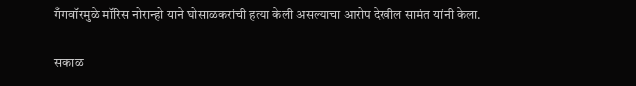गँगवॉरमुळे मॉरिस नोरान्हो याने घोसाळकरांची हत्या केली असल्याचा आरोप देखील सामंत यांनी केला.

सकाळ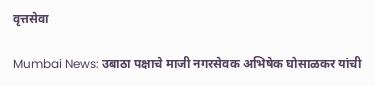वृत्तसेवा

Mumbai News: उबाठा पक्षाचे माजी नगरसेवक अभिषेक घोसाळकर यांची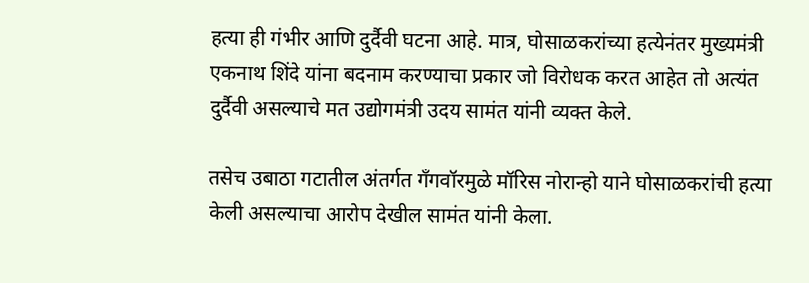हत्या ही गंभीर आणि दुर्दैवी घटना आहे. मात्र, घोसाळकरांच्या हत्येनंतर मुख्यमंत्री एकनाथ शिंदे यांना बदनाम करण्याचा प्रकार जो विरोधक करत आहेत तो अत्यंत दुर्दैवी असल्याचे मत उद्योगमंत्री उदय सामंत यांनी व्यक्त केले.

तसेच उबाठा गटातील अंतर्गत गँगवॉरमुळे मॉरिस नोरान्हो याने घोसाळकरांची हत्या केली असल्याचा आरोप देखील सामंत यांनी केला.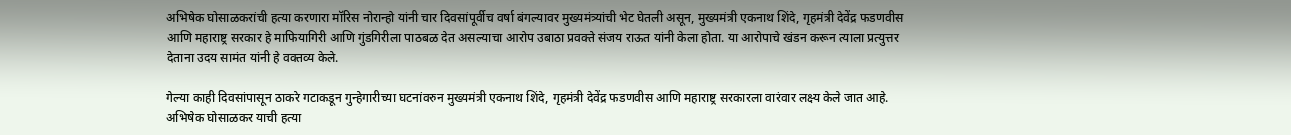अभिषेक घोसाळकरांची हत्या करणारा मॉरिस नोरान्हो यांनी चार दिवसांपूर्वीच वर्षा बंगल्यावर मुख्यमंत्र्यांची भेट घेतली असून, मुख्यमंत्री एकनाथ शिंदे, गृहमंत्री देवेंद्र फडणवीस आणि महाराष्ट्र सरकार हे माफियागिरी आणि गुंडगिरीला पाठबळ देत असल्याचा आरोप उबाठा प्रवक्ते संजय राऊत यांनी केला होता. या आरोपाचे खंडन करून त्याला प्रत्युत्तर देताना उदय सामंत यांनी हे वक्तव्य केले.

गेल्या काही दिवसांपासून ठाकरे गटाकडून गुन्हेगारीच्या घटनांवरुन मुख्यमंत्री एकनाथ शिंदे, गृहमंत्री देवेंद्र फडणवीस आणि महाराष्ट्र सरकारला वारंवार लक्ष्य केले जात आहे. अभिषेक घोसाळकर याची हत्या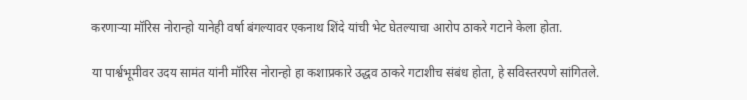करणाऱ्या मॉरिस नोरान्हो यानेही वर्षा बंगल्यावर एकनाथ शिंदे यांची भेट घेतल्याचा आरोप ठाकरे गटाने केला होता.

या पार्श्वभूमीवर उदय सामंत यांनी मॉरिस नोरान्हो हा कशाप्रकारे उद्धव ठाकरे गटाशीच संबंध होता, हे सविस्तरपणे सांगितले.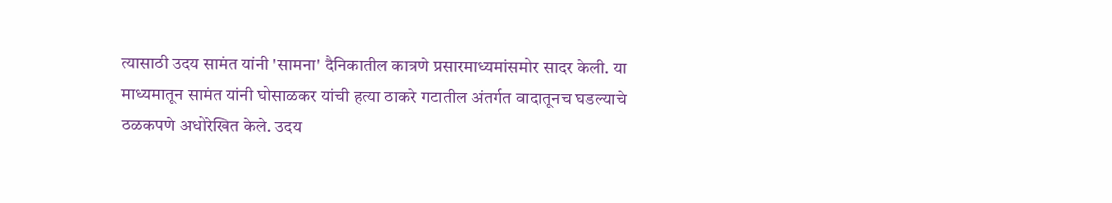त्यासाठी उदय सामंत यांनी 'सामना' दैनिकातील कात्रणे प्रसारमाध्यमांसमोर सादर केली. या माध्यमातून सामंत यांनी घोसाळकर यांची हत्या ठाकरे गटातील अंतर्गत वादातूनच घडल्याचे ठळकपणे अधोरेखित केले. उदय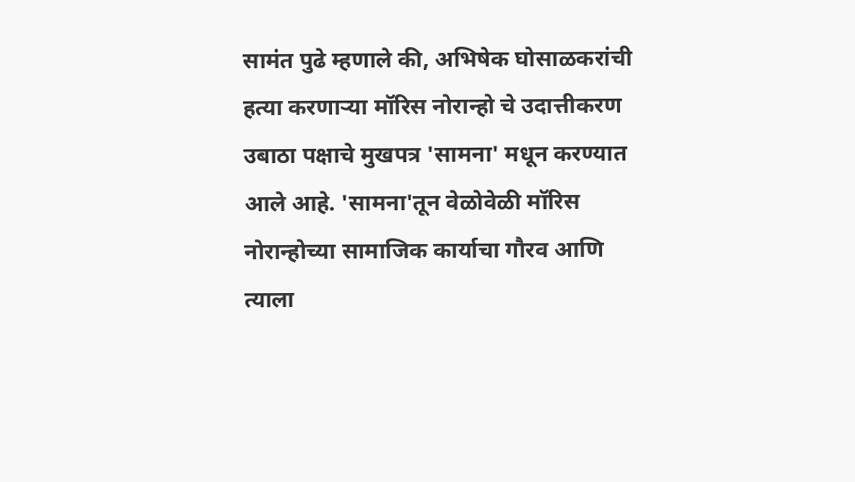सामंत पुढे म्हणाले की, अभिषेक घोसाळकरांची हत्या करणाऱ्या मॉरिस नोरान्हो चे उदात्तीकरण उबाठा पक्षाचे मुखपत्र 'सामना' मधून करण्यात आले आहे. 'सामना'तून वेळोवेळी मॉरिस नोरान्होच्या सामाजिक कार्याचा गौरव आणि त्याला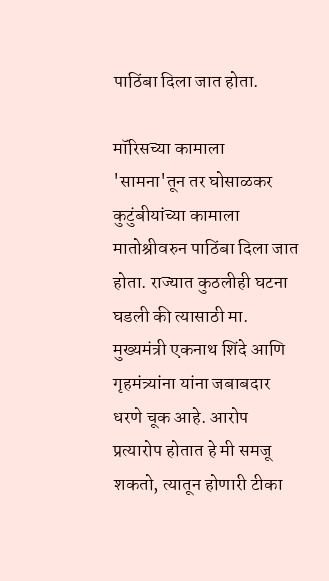पाठिंबा दिला जात होता.

मॉरिसच्या कामाला 'सामना'तून तर घोसाळकर कुटुंबीयांच्या कामाला मातोश्रीवरुन पाठिंबा दिला जात होता. राज्यात कुठलीही घटना घडली की त्यासाठी मा. मुख्यमंत्री एकनाथ शिंदे आणि गृहमंत्र्यांना यांना जबाबदार धरणे चूक आहे. आरोप प्रत्यारोप होतात हे मी समजू शकतो, त्यातून होणारी टीका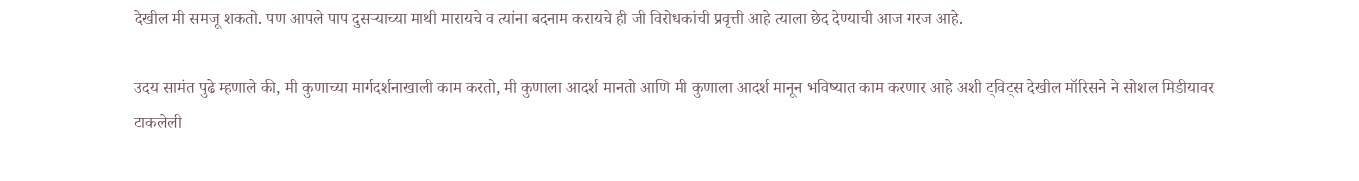देखील मी समजू शकतो. पण आपले पाप दुसऱ्याच्या माथी मारायचे व त्यांना बदनाम करायचे ही जी विरोधकांची प्रवृत्ती आहे त्याला छेद देण्याची आज गरज आहे.

उदय सामंत पुढे म्हणाले की, मी कुणाच्या मार्गदर्शनाखाली काम करतो, मी कुणाला आदर्श मानतो आणि मी कुणाला आदर्श मानून भविष्यात काम करणार आहे अशी ट्विट्स देखील मॉरिसने ने सोशल मिडीयावर टाकलेली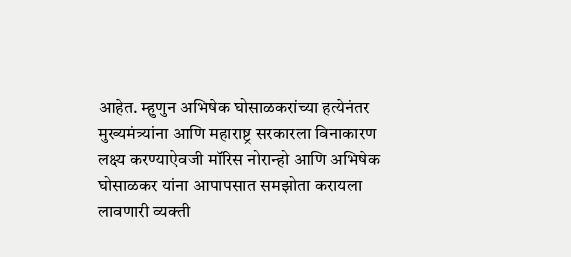आहेत. म्हुणुन अभिषेक घोसाळकरांच्या हत्येनंतर मुख्यमंत्र्यांना आणि महाराष्ट्र सरकारला विनाकारण लक्ष्य करण्याऐवजी मॉरिस नोरान्हो आणि अभिषेक घोसाळकर यांना आपापसात समझोता करायला लावणारी व्यक्ती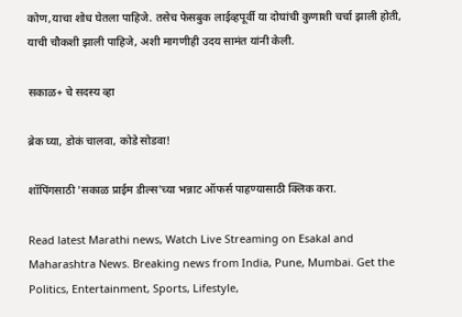कोण,याचा शोध घेतला पाहिजे. तसेच फेसबुक लाईव्हपूर्वी या दोघांची कुणाशी चर्चा झाली होती, याची चौकशी झाली पाहिजे, अशी मागणीही उदय सामंत यांनी केली.

सकाळ+ चे सदस्य व्हा

ब्रेक घ्या, डोकं चालवा, कोडे सोडवा!

शॉपिंगसाठी 'सकाळ प्राईम डील्स'च्या भन्नाट ऑफर्स पाहण्यासाठी क्लिक करा.

Read latest Marathi news, Watch Live Streaming on Esakal and Maharashtra News. Breaking news from India, Pune, Mumbai. Get the Politics, Entertainment, Sports, Lifestyle,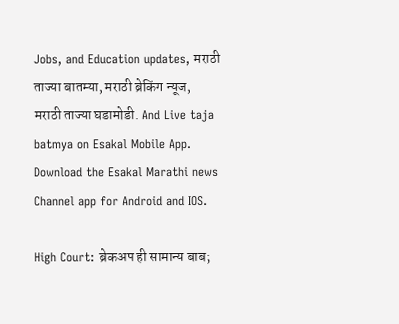Jobs, and Education updates, मराठी ताज्या बातम्या, मराठी ब्रेकिंग न्यूज, मराठी ताज्या घडामोडी. And Live taja batmya on Esakal Mobile App. Download the Esakal Marathi news Channel app for Android and IOS.

High Court: ब्रेकअप ही सामान्य बाब;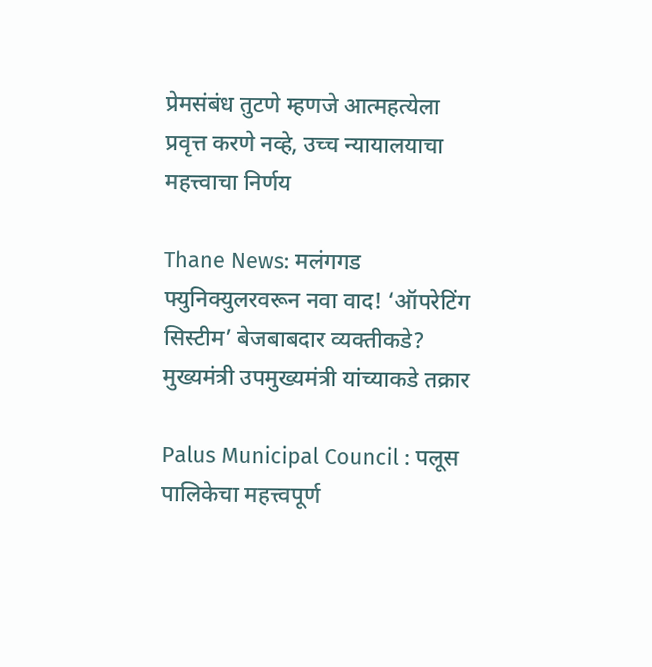प्रेमसंबंध तुटणे म्हणजे आत्महत्येला प्रवृत्त करणे नव्हे, उच्च न्यायालयाचा महत्त्वाचा निर्णय

Thane News: मलंगगड फ्युनिक्युलरवरून नवा वाद! ‘ऑपरेटिंग सिस्टीम’ बेजबाबदार व्यक्तीकडे? मुख्यमंत्री उपमुख्यमंत्री यांच्याकडे तक्रार

Palus Municipal Council : पलूस पालिकेचा महत्त्वपूर्ण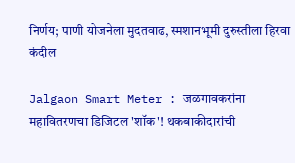निर्णय; पाणी योजनेला मुदतवाढ, स्मशानभूमी दुरुस्तीला हिरवा कंदील

Jalgaon Smart Meter : जळगावकरांना महावितरणचा डिजिटल 'शॉक'! थकबाकीदारांची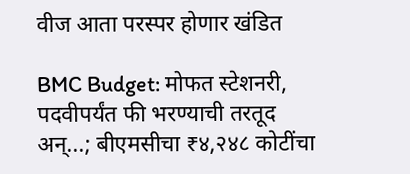वीज आता परस्पर होणार खंडित

BMC Budget: मोफत स्टेशनरी, पदवीपर्यंत फी भरण्याची तरतूद अन्...; बीएमसीचा ₹४,२४८ कोटींचा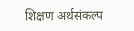शिक्षण अर्थसंकल्प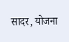सादर, योजना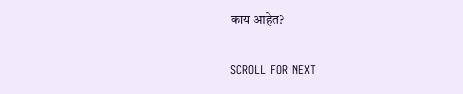काय आहेत?

SCROLL FOR NEXT